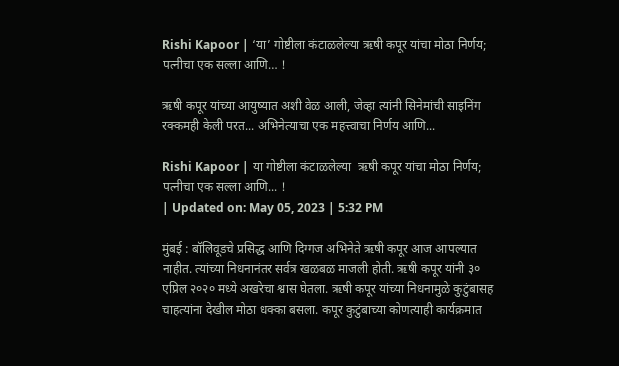Rishi Kapoor | ‘या’ गोष्टीला कंटाळलेल्या ऋषी कपूर यांचा मोठा निर्णय; पत्नीचा एक सल्ला आणि… !

ऋषी कपूर यांच्या आयुष्यात अशी वेळ आली, जेव्हा त्यांनी सिनेमांची साइनिंग रक्कमही केली परत... अभिनेत्याचा एक महत्त्वाचा निर्णय आणि...

Rishi Kapoor | या गोष्टीला कंटाळलेल्या  ऋषी कपूर यांचा मोठा निर्णय; पत्नीचा एक सल्ला आणि... !
| Updated on: May 05, 2023 | 5:32 PM

मुंबई : बॉलिवूडचे प्रसिद्ध आणि दिग्गज अभिनेते ऋषी कपूर आज आपल्यात नाहीत. त्यांच्या निधनानंतर सर्वत्र खळबळ माजली होती. ऋषी कपूर यांनी ३० एप्रिल २०२० मध्ये अखरेचा श्वास घेतला. ऋषी कपूर यांच्या निधनामुळे कुटुंबासह चाहत्यांना देखील मोठा धक्का बसला. कपूर कुटुंबाच्या कोणत्याही कार्यक्रमात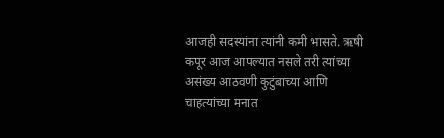आजही सदस्यांना त्यांनी कमी भासते. ऋषी कपूर आज आपल्यात नसले तरी त्यांच्या असंख्य आठवणी कुटुंबाच्या आणि चाहत्यांच्या मनात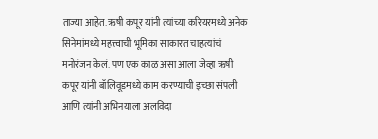ताज्या आहेत. ऋषी कपूर यांनी त्यांच्या करियरमध्ये अनेक सिनेमांमध्ये महत्त्वाची भूमिका साकारत चाहत्यांचं मनोरंजन केलं. पण एक काळ असा आला जेव्हा ऋषी कपूर यांनी बॉलिवूडमध्ये काम करण्याची इच्छा संपली आणि त्यांनी अभिनयाला अलविदा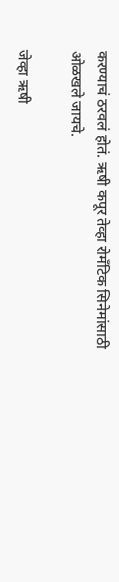करण्याचं ठरवलं होतं. ऋषी कपूर तेव्हा रोमँटिक सिनेमांसाठी ओळखले जायचे.

जेव्हा ऋषी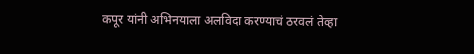कपूर यांनी अभिनयाला अलविदा करण्याचं ठरवलं तेव्हा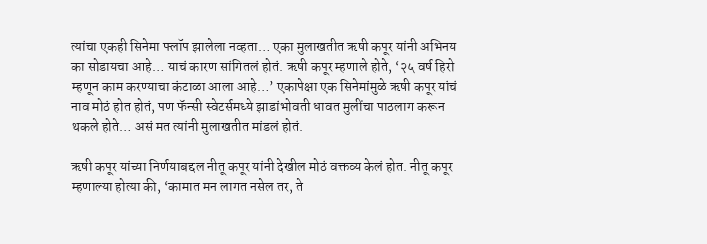त्यांचा एकही सिनेमा फ्लॉप झालेला नव्हता… एका मुलाखतीत ऋषी कपूर यांनी अभिनय का सोडायचा आहे… याचं कारण सांगितलं होतं. ऋषी कपूर म्हणाले होते, ‘२५ वर्ष हिरो म्हणून काम करण्याचा कंटाळा आला आहे…’ एकापेक्षा एक सिनेमांमुळे ऋषी कपूर यांचं नाव मोठं होत होतं, पण फॅन्सी स्वेटर्समध्ये झाडांभोवती धावत मुलींचा पाठलाग करून थकले होते… असं मत त्यांनी मुलाखतीत मांडलं होतं.

ऋषी कपूर यांच्या निर्णयाबद्दल नीतू कपूर यांनी देखील मोठं वक्तव्य केलं होत. नीतू कपूर म्हणाल्या होत्या की, ‘कामात मन लागत नसेल तर, ते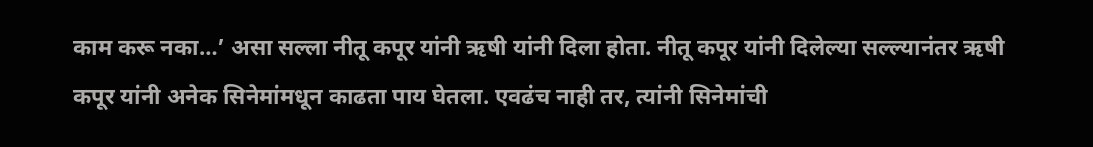काम करू नका…’ असा सल्ला नीतू कपूर यांनी ऋषी यांनी दिला होता. नीतू कपूर यांनी दिलेल्या सल्ल्यानंतर ऋषी कपूर यांनी अनेक सिनेमांमधून काढता पाय घेतला. एवढंच नाही तर, त्यांनी सिनेमांची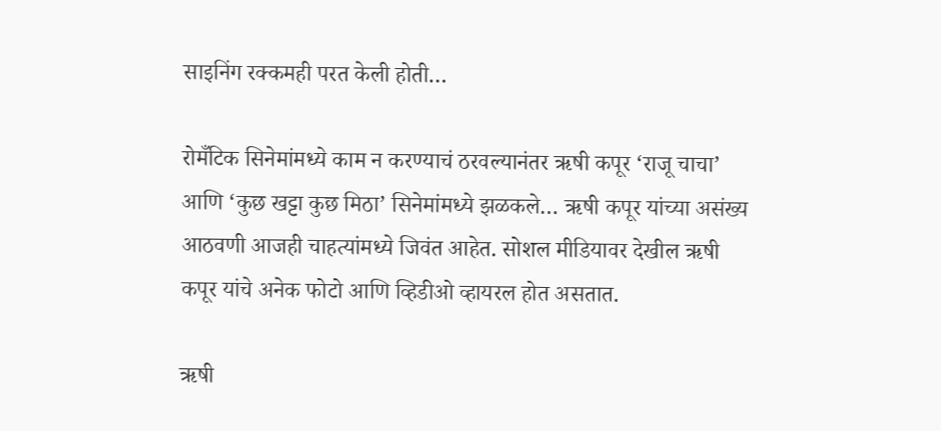साइनिंग रक्कमही परत केली होती…

रोमँटिक सिनेमांमध्ये काम न करण्याचं ठरवल्यानंतर ऋषी कपूर ‘राजू चाचा’ आणि ‘कुछ खट्टा कुछ मिठा’ सिनेमांमध्ये झळकले… ऋषी कपूर यांच्या असंख्य आठवणी आजही चाहत्यांमध्ये जिवंत आहेत. सोशल मीडियावर देखील ऋषी कपूर यांचे अनेक फोटो आणि व्हिडीओ व्हायरल होत असतात.

ऋषी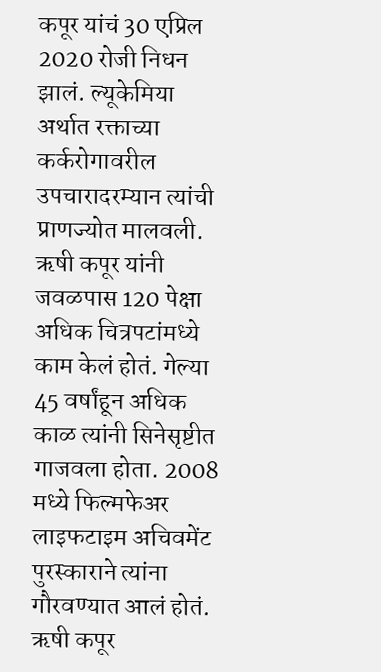कपूर यांचं 30 एप्रिल 2020 रोजी निधन झालं. ल्यूकेमिया अर्थात रक्ताच्या कर्करोगावरील उपचारादरम्यान त्यांची प्राणज्योत मालवली. ऋषी कपूर यांनी जवळपास 120 पेक्षा अधिक चित्रपटांमध्ये काम केलं होतं. गेल्या 45 वर्षांहून अधिक काळ त्यांनी सिनेसृष्टीत गाजवला होता. 2008 मध्ये फिल्मफेअर लाइफटाइम अचिवमेंट पुरस्काराने त्यांना गौरवण्यात आलं होतं. ऋषी कपूर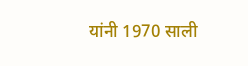यांनी 1970 साली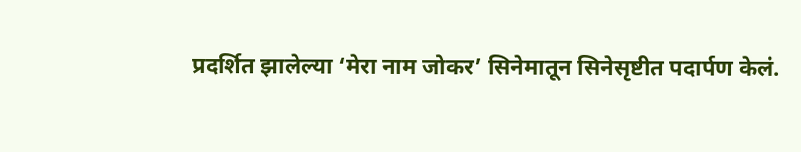प्रदर्शित झालेल्या ‘मेरा नाम जोकर’ सिनेमातून सिनेसृष्टीत पदार्पण केलं.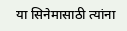या सिनेमासाठी त्यांना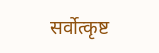सर्वोत्कृष्ट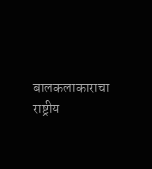बालकलाकाराचा राष्ट्रीय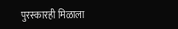पुरस्कारही मिळाला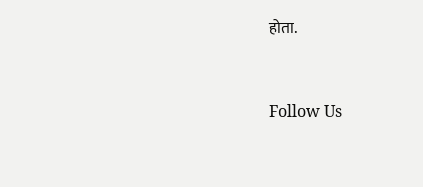होता.



Follow Us